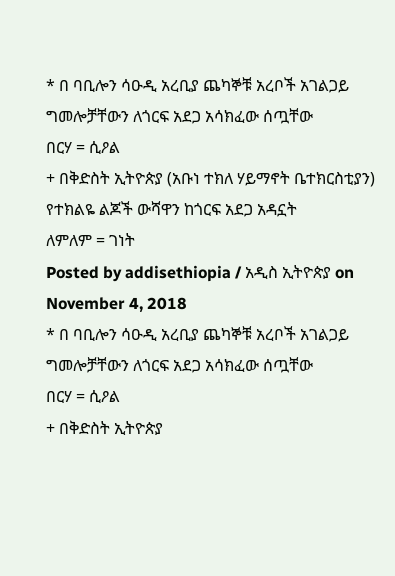* በ ባቢሎን ሳዑዲ አረቢያ ጨካኞቹ አረቦች አገልጋይ ግመሎቻቸውን ለጎርፍ አደጋ አሳክፈው ሰጧቸው
በርሃ = ሲዖል
+ በቅድስት ኢትዮጵያ (አቡነ ተክለ ሃይማኖት ቤተክርስቲያን) የተክልዬ ልጆች ውሻዋን ከጎርፍ አደጋ አዳኗት
ለምለም = ገነት
Posted by addisethiopia / አዲስ ኢትዮጵያ on November 4, 2018
* በ ባቢሎን ሳዑዲ አረቢያ ጨካኞቹ አረቦች አገልጋይ ግመሎቻቸውን ለጎርፍ አደጋ አሳክፈው ሰጧቸው
በርሃ = ሲዖል
+ በቅድስት ኢትዮጵያ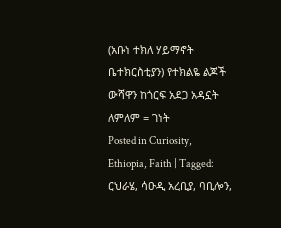(አቡነ ተክለ ሃይማኖት ቤተክርስቲያን) የተክልዬ ልጆች ውሻዋን ከጎርፍ አደጋ አዳኗት
ለምለም = ገነት
Posted in Curiosity, Ethiopia, Faith | Tagged: ርህራሄ, ሳዑዲ አረቢያ, ባቢሎን,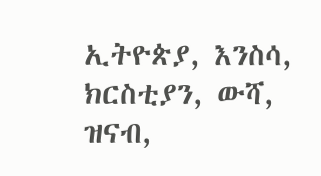ኢትዮጵያ, እንስሳ, ክርስቲያን, ውሻ, ዝናብ,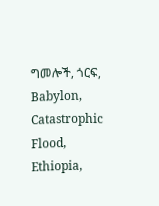ግመሎች, ጎርፍ, Babylon, Catastrophic Flood, Ethiopia,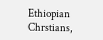Ethiopian Chrstians,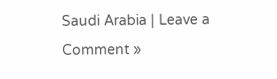Saudi Arabia | Leave a Comment »